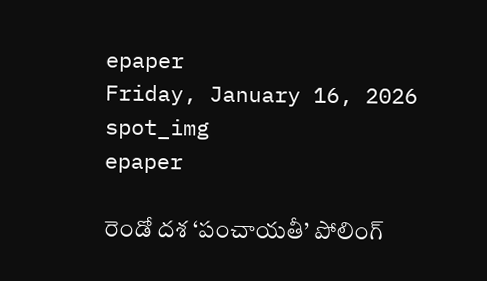epaper
Friday, January 16, 2026
spot_img
epaper

రెండో దశ ‘పంచాయతీ’ పోలింగ్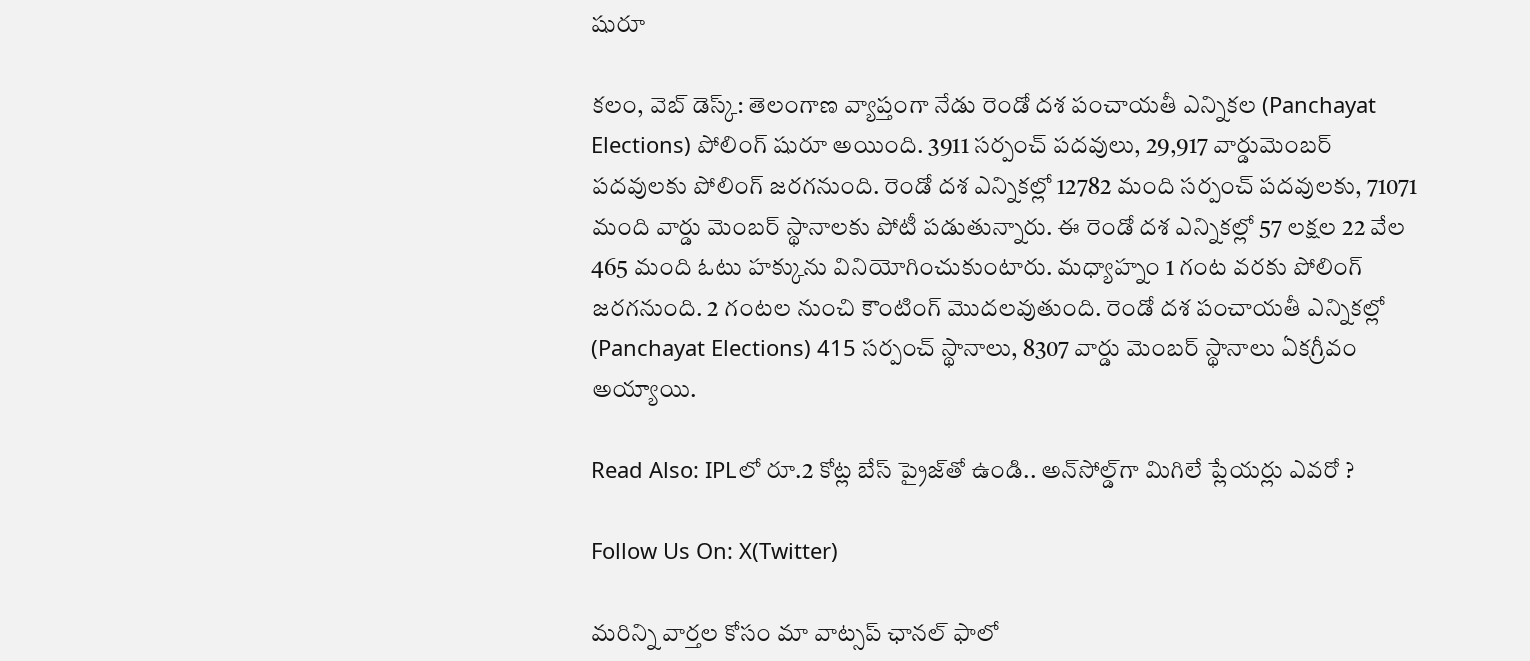షురూ

కలం, వెబ్ డెస్క్: తెలంగాణ వ్యాప్తంగా నేడు రెండో దశ పంచాయతీ ఎన్నికల (Panchayat Elections) పోలింగ్ షురూ అయింది. 3911 సర్పంచ్ పదవులు, 29,917 వార్డుమెంబర్ పదవులకు పోలింగ్ జరగనుంది. రెండో దశ ఎన్నికల్లో 12782 మంది సర్పంచ్ పదవులకు, 71071 మంది వార్డు మెంబర్ స్థానాలకు పోటీ పడుతున్నారు. ఈ రెండో దశ ఎన్నికల్లో 57 లక్షల 22 వేల 465 మంది ఓటు హక్కును వినియోగించుకుంటారు. మధ్యాహ్నం 1 గంట వరకు పోలింగ్ జరగనుంది. 2 గంటల నుంచి కౌంటింగ్ మొదలవుతుంది. రెండో దశ పంచాయతీ ఎన్నికల్లో (Panchayat Elections) 415 సర్పంచ్ స్థానాలు, 8307 వార్డు మెంబర్ స్థానాలు ఏకగ్రీవం అయ్యాయి.

Read Also: IPLలో రూ.2 కోట్ల బేస్ ప్రైజ్‌తో ఉండి.. అన్‌సోల్డ్‌గా మిగిలే ప్లేయర్లు ఎవరో ?

Follow Us On: X(Twitter)

మ‌రిన్ని వార్త‌ల కోసం మా వాట్స‌ప్ ఛాన‌ల్ ఫాలో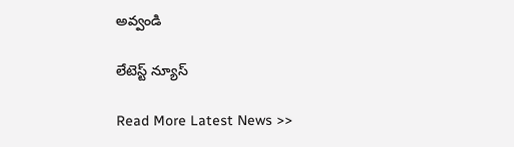అవ్వండి

లేటెస్ట్ న్యూస్‌

Read More Latest News >>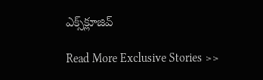ఎక్స్‌క్లూజివ్‌

Read More Exclusive Stories >>